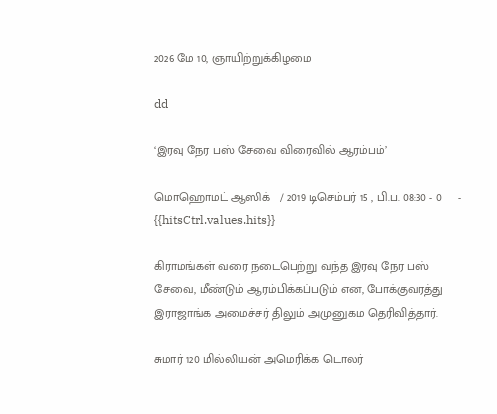2026 மே 10, ஞாயிற்றுக்கிழமை

dd

‘இரவு நேர பஸ் சேவை விரைவில் ஆரம்பம்’

மொஹொமட் ஆஸிக்   / 2019 டிசெம்பர் 15 , பி.ப. 08:30 - 0     - {{hitsCtrl.values.hits}}

கிராமங்கள் வரை நடைபெற்று வந்த இரவு நேர பஸ் சேவை, மீண்டும் ஆரம்பிக்கப்படும் என, போக்குவரத்து இராஜாங்க அமைச்சர் திலும் அமுனுகம தெரிவித்தார்.

சுமார் 120 மில்லியன் அமெரிக்க டொலர்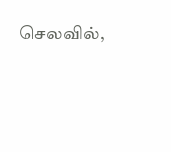செலவில்,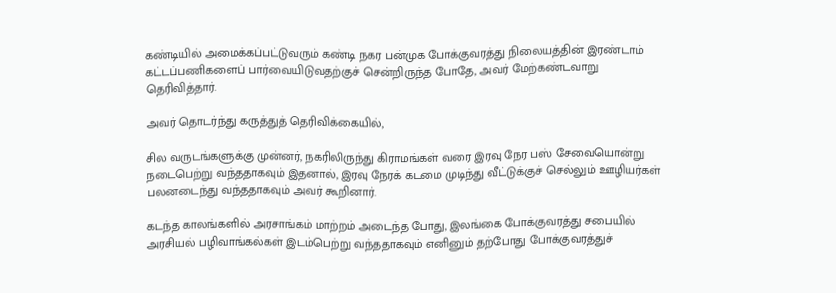கண்டியில் அமைக்கப்பட்டுவரும் கண்டி நகர பன்முக போக்குவரத்து நிலையத்தின் இரண்டாம் கட்டப்பணிகளைப் பார்வையிடுவதற்குச் சென்றிருந்த போதே, அவர் மேற்கண்டவாறு தெரிவித்தார்.

அவர் தொடர்ந்து கருத்துத் தெரிவிக்கையில்,

சில வருடங்களுக்கு முன்னர், நகரிலிருந்து கிராமங்கள் வரை இரவு நேர பஸ் சேவையொன்று நடைபெற்று வந்ததாகவும் இதனால், இரவு நேரக் கடமை முடிந்து வீட்டுக்குச் செல்லும் ஊழியர்கள் பலனடைந்து வந்ததாகவும் அவர் கூறினார்.

கடந்த காலங்களில் அரசாங்கம் மாற்றம் அடைந்த போது, இலங்கை போக்குவரத்து சபையில் அரசியல் பழிவாங்கல்கள் இடம்பெற்று வந்ததாகவும் எனினும் தற்போது போக்குவரத்துச்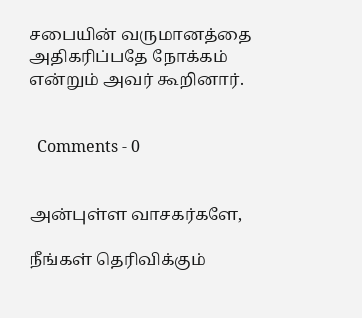சபையின் வருமானத்தை அதிகரிப்பதே நோக்கம் என்றும் அவர் கூறினார்.


  Comments - 0


அன்புள்ள வாசகர்களே,

நீங்கள் தெரிவிக்கும்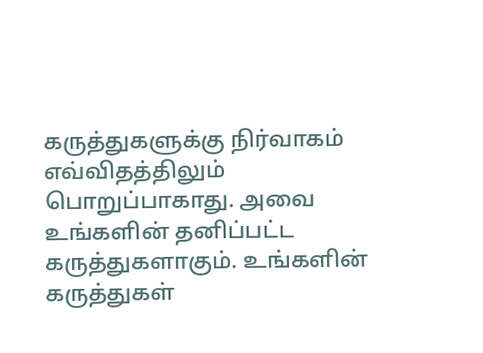கருத்துகளுக்கு நிர்வாகம் எவ்விதத்திலும் பொறுப்பாகாது. அவை உங்களின் தனிப்பட்ட கருத்துகளாகும். உங்களின் கருத்துகள்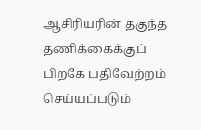ஆசிரியரின் தகுந்த தணிக்கைக்குப் பிறகே பதிவேற்றம் செய்யப்படும்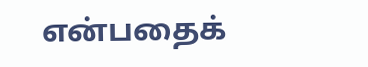என்பதைக்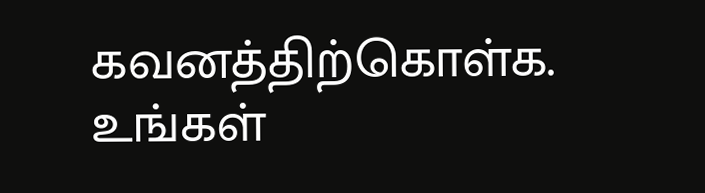கவனத்திற்கொள்க. உங்கள்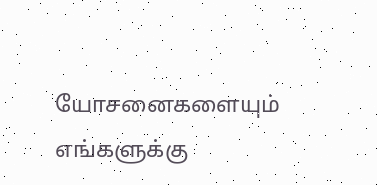யோசனைகளையும் எங்களுக்கு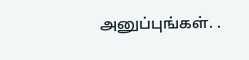அனுப்புங்கள். .